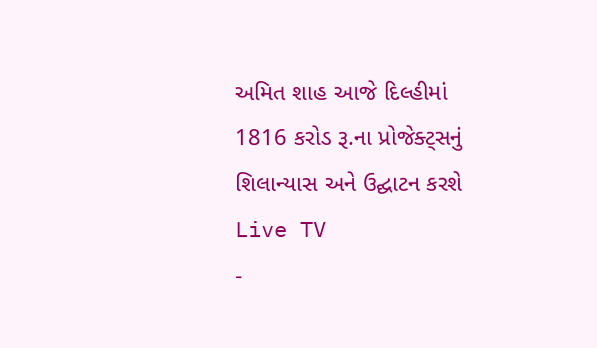અમિત શાહ આજે દિલ્હીમાં 1816 કરોડ રૂ.ના પ્રોજેક્ટ્સનું શિલાન્યાસ અને ઉદ્ઘાટન કરશે
Live TV
-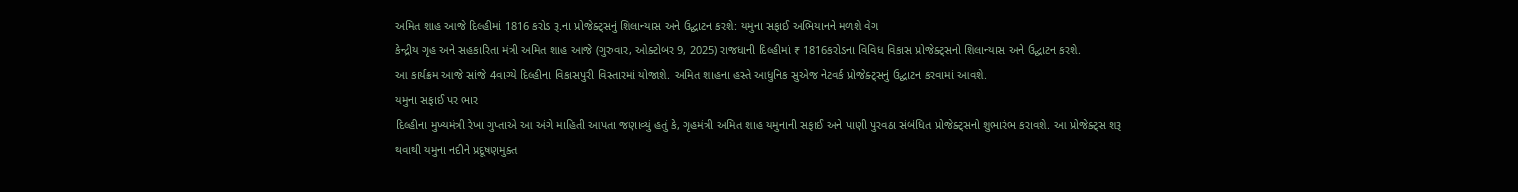અમિત શાહ આજે દિલ્હીમાં 1816 કરોડ રૂ.ના પ્રોજેક્ટ્સનું શિલાન્યાસ અને ઉદ્ઘાટન કરશે: યમુના સફાઈ અભિયાનને મળશે વેગ
કેન્દ્રીય ગૃહ અને સહકારિતા મંત્રી અમિત શાહ આજે (ગુરુવાર, ઓક્ટોબર 9, 2025) રાજધાની દિલ્હીમાં ₹ 1816કરોડના વિવિધ વિકાસ પ્રોજેક્ટ્સનો શિલાન્યાસ અને ઉદ્ઘાટન કરશે.
આ કાર્યક્રમ આજે સાંજે 4વાગ્યે દિલ્હીના વિકાસપુરી વિસ્તારમાં યોજાશે. અમિત શાહના હસ્તે આધુનિક સુએજ નેટવર્ક પ્રોજેક્ટ્સનું ઉદ્ઘાટન કરવામાં આવશે.
યમુના સફાઈ પર ભાર
દિલ્હીના મુખ્યમંત્રી રેખા ગુપ્તાએ આ અંગે માહિતી આપતા જણાવ્યું હતું કે, ગૃહમંત્રી અમિત શાહ યમુનાની સફાઈ અને પાણી પુરવઠા સંબંધિત પ્રોજેક્ટ્સનો શુભારંભ કરાવશે. આ પ્રોજેક્ટ્સ શરૂ થવાથી યમુના નદીને પ્રદૂષણમુક્ત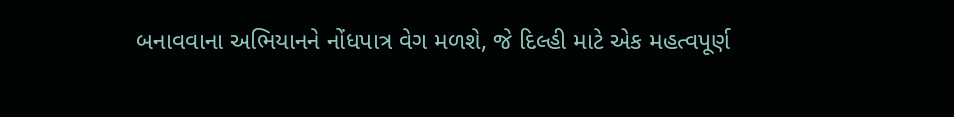બનાવવાના અભિયાનને નોંધપાત્ર વેગ મળશે, જે દિલ્હી માટે એક મહત્વપૂર્ણ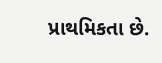પ્રાથમિકતા છે.